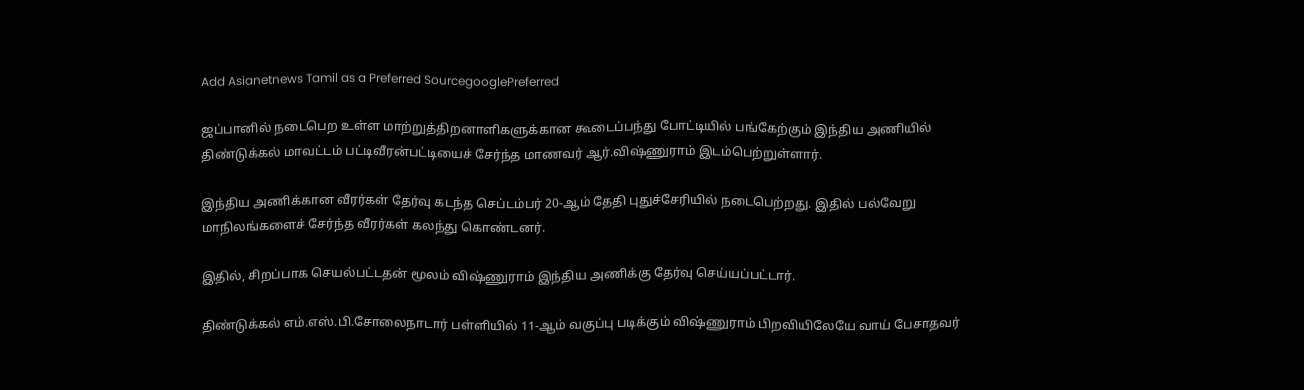Add Asianetnews Tamil as a Preferred SourcegooglePreferred

ஜப்பானில் நடைபெற உள்ள மாற்றுத்திறனாளிகளுக்கான கூடைப்பந்து போட்டியில் பங்கேற்கும் இந்திய அணியில் திண்டுக்கல் மாவட்டம் பட்டிவீரன்பட்டியைச் சேர்ந்த மாணவர் ஆர்.விஷ்ணுராம் இடம்பெற்றுள்ளார்.

இந்திய அணிக்கான வீரர்கள் தேர்வு கடந்த செப்டம்பர் 20-ஆம் தேதி புதுச்சேரியில் நடைபெற்றது. இதில் பல்வேறு மாநிலங்களைச் சேர்ந்த வீரர்கள் கலந்து கொண்டனர்.

இதில், சிறப்பாக செயல்பட்டதன் மூலம் விஷ்ணுராம் இந்திய அணிக்கு தேர்வு செய்யப்பட்டார்.

திண்டுக்கல் எம்.எஸ்.பி.சோலைநாடார் பள்ளியில் 11-ஆம் வகுப்பு படிக்கும் விஷ்ணுராம் பிறவியிலேயே வாய் பேசாதவர்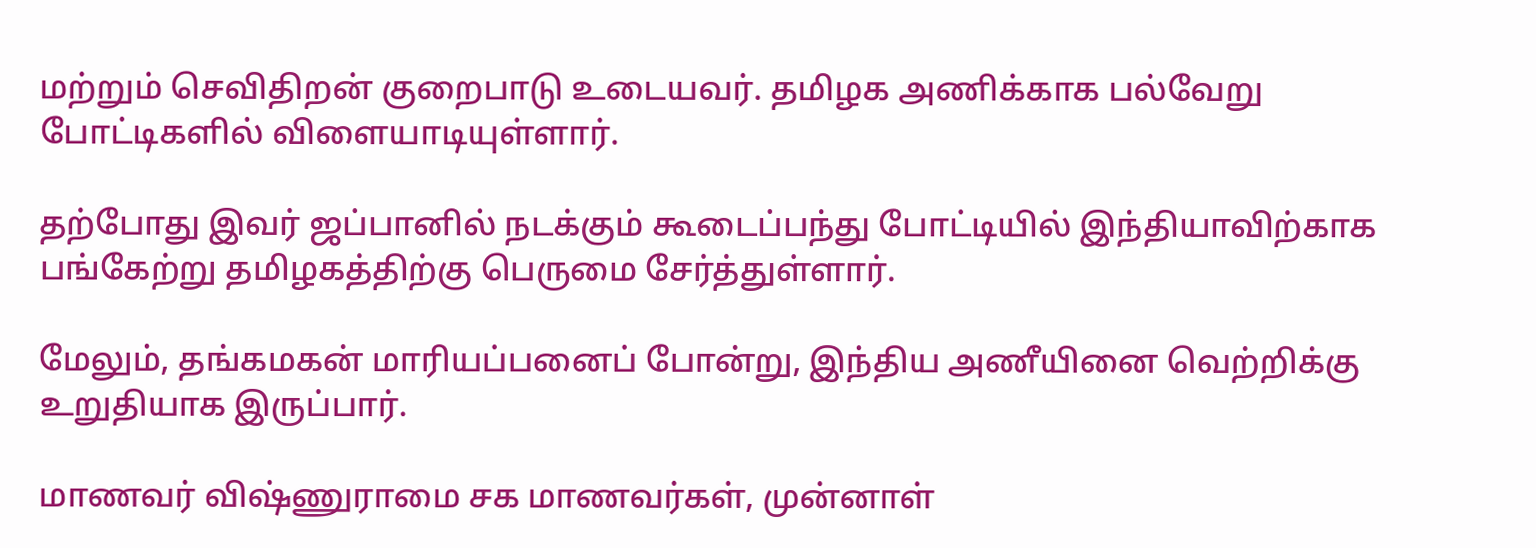மற்றும் செவிதிறன் குறைபாடு உடையவர். தமிழக அணிக்காக பல்வேறு போட்டிகளில் விளையாடியுள்ளார்.

தற்போது இவர் ஜப்பானில் நடக்கும் கூடைப்பந்து போட்டியில் இந்தியாவிற்காக பங்கேற்று தமிழகத்திற்கு பெருமை சேர்த்துள்ளார்.

மேலும், தங்கமகன் மாரியப்பனைப் போன்று, இந்திய அணீயினை வெற்றிக்கு உறுதியாக இருப்பார்.

மாணவர் விஷ்ணுராமை சக மாணவர்கள், முன்னாள்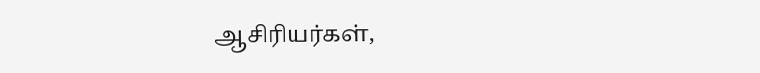ஆசிரியர்கள்,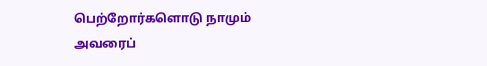பெற்றோர்களொடு நாமும் அவரைப்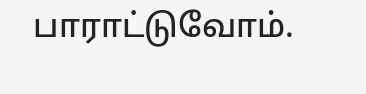பாராட்டுவோம்.